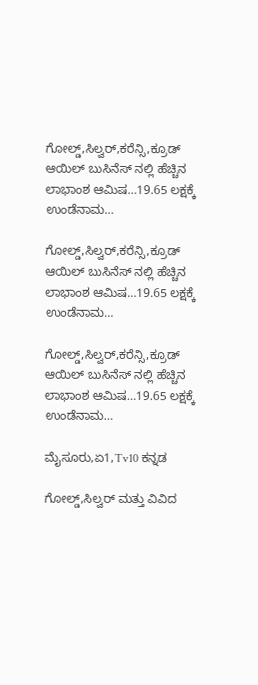ಗೋಲ್ಡ್,ಸಿಲ್ವರ್,ಕರೆನ್ಸಿ,ಕ್ರೂಡ್ ಆಯಿಲ್ ಬುಸಿನೆಸ್ ನಲ್ಲಿ ಹೆಚ್ಚಿನ ಲಾಭಾಂಶ ಆಮಿಷ…19.65 ಲಕ್ಷಕ್ಕೆ ಉಂಡೆನಾಮ…

ಗೋಲ್ಡ್,ಸಿಲ್ವರ್,ಕರೆನ್ಸಿ,ಕ್ರೂಡ್ ಆಯಿಲ್ ಬುಸಿನೆಸ್ ನಲ್ಲಿ ಹೆಚ್ಚಿನ ಲಾಭಾಂಶ ಆಮಿಷ…19.65 ಲಕ್ಷಕ್ಕೆ ಉಂಡೆನಾಮ…

ಗೋಲ್ಡ್,ಸಿಲ್ವರ್,ಕರೆನ್ಸಿ,ಕ್ರೂಡ್ ಆಯಿಲ್ ಬುಸಿನೆಸ್ ನಲ್ಲಿ ಹೆಚ್ಚಿನ ಲಾಭಾಂಶ ಆಮಿಷ…19.65 ಲಕ್ಷಕ್ಕೆ ಉಂಡೆನಾಮ…

ಮೈಸೂರು,ಏ1,Tv10 ಕನ್ನಡ

ಗೋಲ್ಡ್,ಸಿಲ್ವರ್ ಮತ್ತು ವಿವಿದ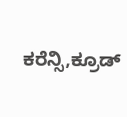ಕರೆನ್ಸಿ,ಕ್ರೂಡ್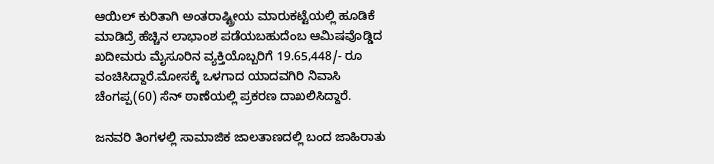ಆಯಿಲ್ ಕುರಿತಾಗಿ ಅಂತರಾಷ್ಟ್ರೀಯ ಮಾರುಕಟ್ಟೆಯಲ್ಲಿ ಹೂಡಿಕೆ ಮಾಡಿದ್ರೆ ಹೆಚ್ಚಿನ ಲಾಭಾಂಶ ಪಡೆಯಬಹುದೆಂಬ ಆಮಿಷವೊಡ್ಡಿದ ಖದೀಮರು ಮೈಸೂರಿನ ವ್ಯಕ್ತಿಯೊಬ್ಬರಿಗೆ 19.65,448/- ರೂ ವಂಚಿಸಿದ್ದಾರೆ.ಮೋಸಕ್ಕೆ ಒಳಗಾದ ಯಾದವಗಿರಿ ನಿವಾಸಿ ಚೆಂಗಪ್ಪ(60) ಸೆನ್ ಠಾಣೆಯಲ್ಲಿ ಪ್ರಕರಣ ದಾಖಲಿಸಿದ್ದಾರೆ.

ಜನವರಿ ತಿಂಗಳಲ್ಲಿ ಸಾಮಾಜಿಕ ಜಾಲತಾಣದಲ್ಲಿ ಬಂದ ಜಾಹಿರಾತು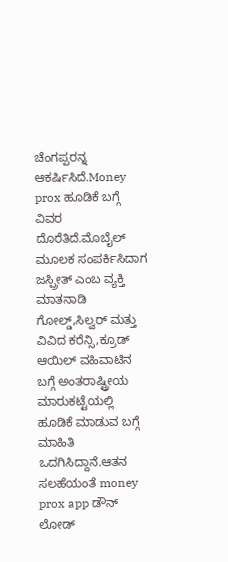ಚೆಂಗಪ್ಪರನ್ನ ಆಕರ್ಷಿಸಿದೆ.Money prox ಹೂಡಿಕೆ ಬಗ್ಗೆ ವಿವರ ದೊರೆತಿದೆ.ಮೊಬೈಲ್ ಮೂಲಕ ಸಂಪರ್ಕಿಸಿದಾಗ ಜಸ್ಪ್ರೀತ್ ಎಂಬ ವ್ಯಕ್ತಿ ಮಾತನಾಡಿ ಗೋಲ್ಡ್,ಸಿಲ್ವರ್ ಮತ್ತು ವಿವಿದ ಕರೆನ್ಸಿ,ಕ್ರೂಡ್ ಆಯಿಲ್ ವಹಿವಾಟಿನ ಬಗ್ಗೆ ಅಂತರಾಷ್ಟ್ರೀಯ ಮಾರುಕಟ್ಟೆಯಲ್ಲಿ ಹೂಡಿಕೆ ಮಾಡುವ ಬಗ್ಗೆ ಮಾಹಿತಿ ಒದಗಿಸಿದ್ದಾನೆ.ಆತನ ಸಲಹೆಯಂತೆ money prox app ಡೌನ್ ಲೋಡ್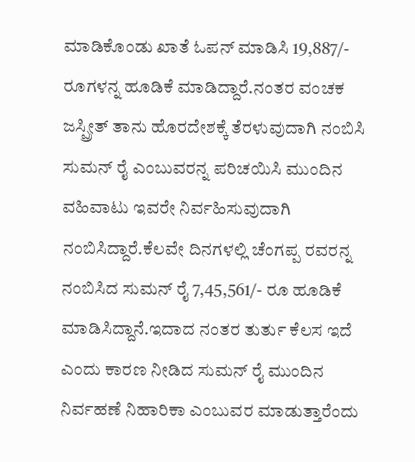ಮಾಡಿಕೊಂಡು ಖಾತೆ ಓಪನ್ ಮಾಡಿಸಿ 19,887/- ರೂಗಳನ್ನ ಹೂಡಿಕೆ ಮಾಡಿದ್ದಾರೆ.ನಂತರ ವಂಚಕ ಜಸ್ಪ್ರೀತ್ ತಾನು ಹೊರದೇಶಕ್ಕೆ ತೆರಳುವುದಾಗಿ ನಂಬಿಸಿ ಸುಮನ್ ರೈ ಎಂಬುವರನ್ನ ಪರಿಚಯಿಸಿ ಮುಂದಿನ ವಹಿವಾಟು ಇವರೇ ನಿರ್ವಹಿಸುವುದಾಗಿ ನಂಬಿಸಿದ್ದಾರೆ.ಕೆಲವೇ ದಿನಗಳಲ್ಲಿ ಚೆಂಗಪ್ಪ ರವರನ್ನ ನಂಬಿಸಿದ ಸುಮನ್ ರೈ 7,45,561/- ರೂ ಹೂಡಿಕೆ ಮಾಡಿಸಿದ್ದಾನೆ.ಇದಾದ ನಂತರ ತುರ್ತು ಕೆಲಸ ಇದೆ ಎಂದು ಕಾರಣ ನೀಡಿದ ಸುಮನ್ ರೈ ಮುಂದಿನ ನಿರ್ವಹಣೆ ನಿಹಾರಿಕಾ ಎಂಬುವರ ಮಾಡುತ್ತಾರೆಂದು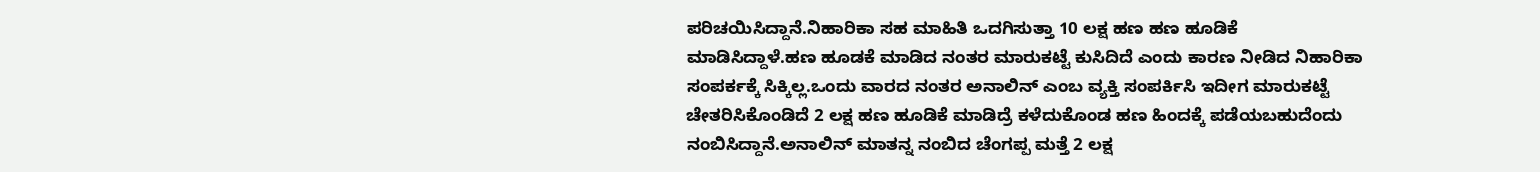ಪರಿಚಯಿಸಿದ್ದಾನೆ.ನಿಹಾರಿಕಾ ಸಹ ಮಾಹಿತಿ ಒದಗಿಸುತ್ತಾ 10 ಲಕ್ಷ ಹಣ ಹಣ ಹೂಡಿಕೆ ಮಾಡಿಸಿದ್ದಾಳೆ.ಹಣ ಹೂಡಕೆ ಮಾಡಿದ ನಂತರ ಮಾರುಕಟ್ಟೆ ಕುಸಿದಿದೆ ಎಂದು ಕಾರಣ ನೀಡಿದ ನಿಹಾರಿಕಾ ಸಂಪರ್ಕಕ್ಕೆ ಸಿಕ್ಕಿಲ್ಲ.ಒಂದು ವಾರದ ನಂತರ ಅನಾಲಿನ್ ಎಂಬ ವ್ಯಕ್ತಿ ಸಂಪರ್ಕಿಸಿ ಇದೀಗ ಮಾರುಕಟ್ಟೆ ಚೇತರಿಸಿಕೊಂಡಿದೆ 2 ಲಕ್ಷ ಹಣ ಹೂಡಿಕೆ ಮಾಡಿದ್ರೆ ಕಳೆದುಕೊಂಡ ಹಣ ಹಿಂದಕ್ಕೆ ಪಡೆಯಬಹುದೆಂದು ನಂಬಿಸಿದ್ದಾನೆ.ಅನಾಲಿನ್ ಮಾತನ್ನ ನಂಬಿದ ಚೆಂಗಪ್ಪ ಮತ್ತೆ 2 ಲಕ್ಷ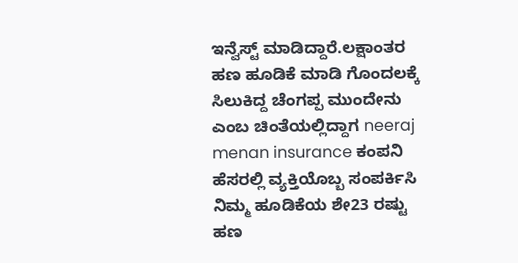ಇನ್ವೆಸ್ಟ್ ಮಾಡಿದ್ದಾರೆ.ಲಕ್ಷಾಂತರ ಹಣ ಹೂಡಿಕೆ ಮಾಡಿ ಗೊಂದಲಕ್ಕೆ ಸಿಲುಕಿದ್ದ ಚೆಂಗಪ್ಪ ಮುಂದೇನು ಎಂಬ ಚಿಂತೆಯಲ್ಲಿದ್ದಾಗ neeraj menan insurance ಕಂಪನಿ ಹೆಸರಲ್ಲಿ ವ್ಯಕ್ತಿಯೊಬ್ಬ ಸಂಪರ್ಕಿಸಿ ನಿಮ್ಮ ಹೂಡಿಕೆಯ ಶೇ23 ರಷ್ಟು ಹಣ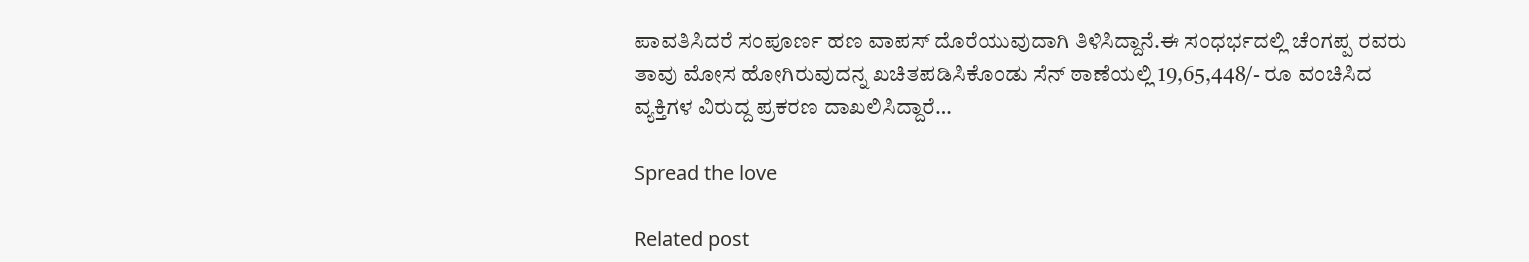ಪಾವತಿಸಿದರೆ ಸಂಪೂರ್ಣ ಹಣ ವಾಪಸ್ ದೊರೆಯುವುದಾಗಿ ತಿಳಿಸಿದ್ದಾನೆ.ಈ ಸಂಧರ್ಭದಲ್ಲಿ ಚೆಂಗಪ್ಪ ರವರು ತಾವು ಮೋಸ ಹೋಗಿರುವುದನ್ನ ಖಚಿತಪಡಿಸಿಕೊಂಡು ಸೆನ್ ಠಾಣೆಯಲ್ಲಿ 19,65,448/- ರೂ ವಂಚಿಸಿದ ವ್ಯಕ್ತಿಗಳ ವಿರುದ್ದ ಪ್ರಕರಣ ದಾಖಲಿಸಿದ್ದಾರೆ…

Spread the love

Related post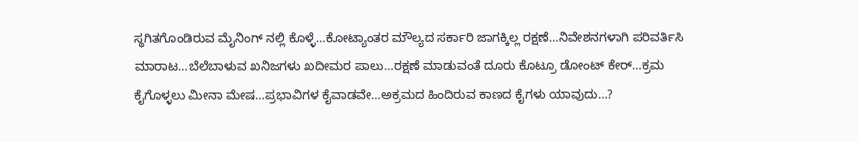ಸ್ಥಗಿತಗೊಂಡಿರುವ ಮೈನಿಂಗ್ ನಲ್ಲಿ ಕೊಳ್ಳೆ…ಕೋಟ್ಯಾಂತರ ಮೌಲ್ಯದ ಸರ್ಕಾರಿ ಜಾಗಕ್ಕಿಲ್ಲ ರಕ್ಷಣೆ…ನಿವೇಶನಗಳಾಗಿ ಪರಿವರ್ತಿಸಿ ಮಾರಾಟ…ಬೆಲೆಬಾಳುವ ಖನಿಜಗಳು ಖದೀಮರ ಪಾಲು…ರಕ್ಷಣೆ ಮಾಡುವಂತೆ ದೂರು ಕೊಟ್ರೂ ಡೋಂಟ್ ಕೇರ್…ಕ್ರಮ ಕೈಗೊಳ್ಳಲು ಮೀನಾ ಮೇಷ…ಪ್ರಭಾವಿಗಳ ಕೈವಾಡವೇ…ಅಕ್ರಮದ ಹಿಂದಿರುವ ಕಾಣದ ಕೈಗಳು ಯಾವುದು…?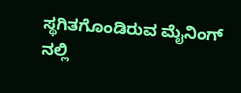ಸ್ಥಗಿತಗೊಂಡಿರುವ ಮೈನಿಂಗ್ ನಲ್ಲಿ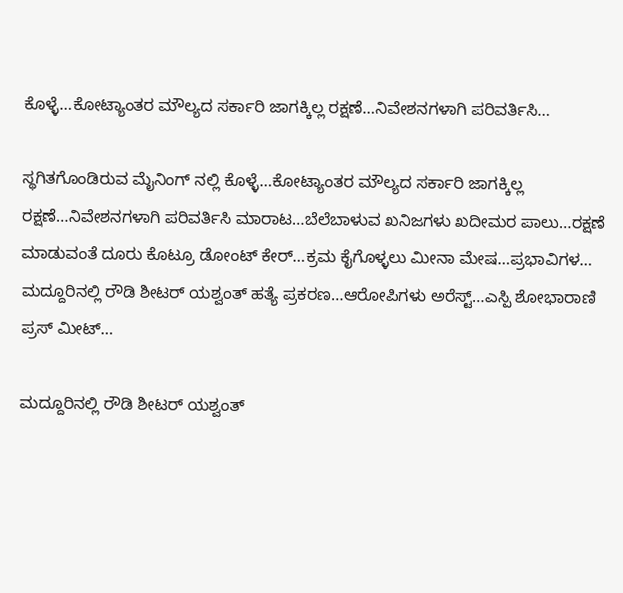ಕೊಳ್ಳೆ…ಕೋಟ್ಯಾಂತರ ಮೌಲ್ಯದ ಸರ್ಕಾರಿ ಜಾಗಕ್ಕಿಲ್ಲ ರಕ್ಷಣೆ…ನಿವೇಶನಗಳಾಗಿ ಪರಿವರ್ತಿಸಿ…

ಸ್ಥಗಿತಗೊಂಡಿರುವ ಮೈನಿಂಗ್ ನಲ್ಲಿ ಕೊಳ್ಳೆ…ಕೋಟ್ಯಾಂತರ ಮೌಲ್ಯದ ಸರ್ಕಾರಿ ಜಾಗಕ್ಕಿಲ್ಲ ರಕ್ಷಣೆ…ನಿವೇಶನಗಳಾಗಿ ಪರಿವರ್ತಿಸಿ ಮಾರಾಟ…ಬೆಲೆಬಾಳುವ ಖನಿಜಗಳು ಖದೀಮರ ಪಾಲು…ರಕ್ಷಣೆ ಮಾಡುವಂತೆ ದೂರು ಕೊಟ್ರೂ ಡೋಂಟ್ ಕೇರ್…ಕ್ರಮ ಕೈಗೊಳ್ಳಲು ಮೀನಾ ಮೇಷ…ಪ್ರಭಾವಿಗಳ…
ಮದ್ದೂರಿನಲ್ಲಿ ರೌಡಿ ಶೀಟರ್ ಯಶ್ವಂತ್ ಹತ್ಯೆ ಪ್ರಕರಣ…ಆರೋಪಿಗಳು ಅರೆಸ್ಟ್…ಎಸ್ಪಿ ಶೋಭಾರಾಣಿ ಪ್ರಸ್ ಮೀಟ್…

ಮದ್ದೂರಿನಲ್ಲಿ ರೌಡಿ ಶೀಟರ್ ಯಶ್ವಂತ್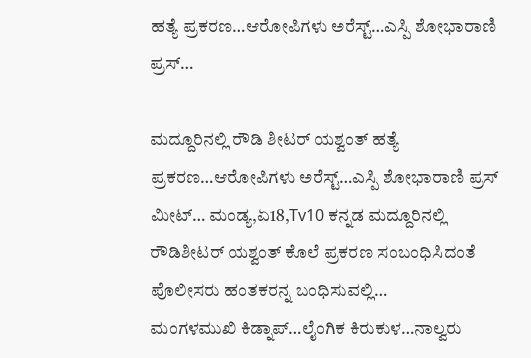ಹತ್ಯೆ ಪ್ರಕರಣ…ಆರೋಪಿಗಳು ಅರೆಸ್ಟ್…ಎಸ್ಪಿ ಶೋಭಾರಾಣಿ ಪ್ರಸ್…

ಮದ್ದೂರಿನಲ್ಲಿ ರೌಡಿ ಶೀಟರ್ ಯಶ್ವಂತ್ ಹತ್ಯೆ ಪ್ರಕರಣ…ಆರೋಪಿಗಳು ಅರೆಸ್ಟ್…ಎಸ್ಪಿ ಶೋಭಾರಾಣಿ ಪ್ರಸ್ ಮೀಟ್… ಮಂಡ್ಯ,ಏ18,Tv10 ಕನ್ನಡ ಮದ್ದೂರಿನಲ್ಲಿ ರೌಡಿಶೀಟರ್ ಯಶ್ವಂತ್ ಕೊಲೆ ಪ್ರಕರಣ ಸಂಬಂಧಿಸಿದಂತೆ ಪೊಲೀಸರು ಹಂತಕರನ್ನ ಬಂಧಿಸುವಲ್ಲಿ…
ಮಂಗಳಮುಖಿ ಕಿಡ್ನಾಪ್…ಲೈಂಗಿಕ ಕಿರುಕುಳ…ನಾಲ್ವರು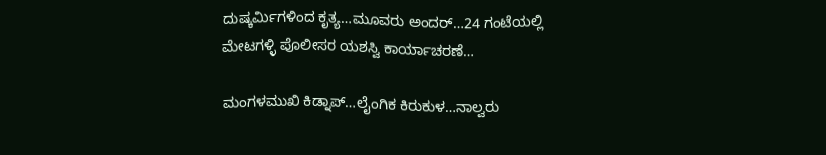ದುಷ್ಕರ್ಮಿಗಳಿಂದ ಕೃತ್ಯ…ಮೂವರು ಅಂದರ್…24 ಗಂಟೆಯಲ್ಲಿ ಮೇಟಗಳ್ಳಿ ಪೊಲೀಸರ ಯಶಸ್ವಿ ಕಾರ್ಯಾಚರಣೆ…

ಮಂಗಳಮುಖಿ ಕಿಡ್ನಾಪ್…ಲೈಂಗಿಕ ಕಿರುಕುಳ…ನಾಲ್ವರು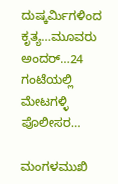ದುಷ್ಕರ್ಮಿಗಳಿಂದ ಕೃತ್ಯ…ಮೂವರು ಅಂದರ್…24 ಗಂಟೆಯಲ್ಲಿ ಮೇಟಗಳ್ಳಿ ಪೊಲೀಸರ…

ಮಂಗಳಮುಖಿ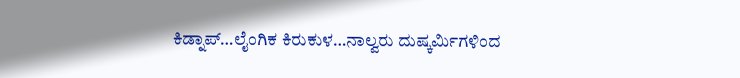ಕಿಡ್ನಾಪ್…ಲೈಂಗಿಕ ಕಿರುಕುಳ…ನಾಲ್ವರು ದುಷ್ಕರ್ಮಿಗಳಿಂದ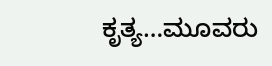ಕೃತ್ಯ…ಮೂವರು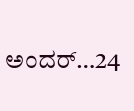ಅಂದರ್…24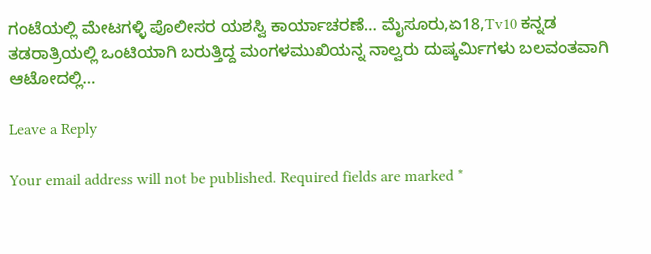ಗಂಟೆಯಲ್ಲಿ ಮೇಟಗಳ್ಳಿ ಪೊಲೀಸರ ಯಶಸ್ವಿ ಕಾರ್ಯಾಚರಣೆ… ಮೈಸೂರು,ಏ18,Tv10 ಕನ್ನಡ ತಡರಾತ್ರಿಯಲ್ಲಿ ಒಂಟಿಯಾಗಿ ಬರುತ್ತಿದ್ದ ಮಂಗಳಮುಖಿಯನ್ನ ನಾಲ್ವರು ದುಷ್ಕರ್ಮಿಗಳು ಬಲವಂತವಾಗಿ ಆಟೋದಲ್ಲಿ…

Leave a Reply

Your email address will not be published. Required fields are marked *